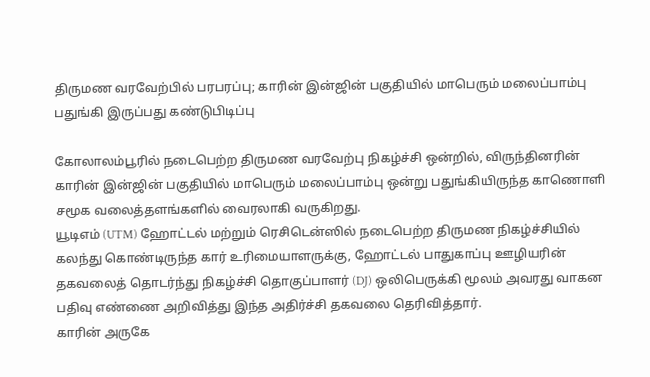திருமண வரவேற்பில் பரபரப்பு; காரின் இன்ஜின் பகுதியில் மாபெரும் மலைப்பாம்பு பதுங்கி இருப்பது கண்டுபிடிப்பு

கோலாலம்பூரில் நடைபெற்ற திருமண வரவேற்பு நிகழ்ச்சி ஒன்றில், விருந்தினரின் காரின் இன்ஜின் பகுதியில் மாபெரும் மலைப்பாம்பு ஒன்று பதுங்கியிருந்த காணொளி சமூக வலைத்தளங்களில் வைரலாகி வருகிறது.
யூடிஎம் (UTM) ஹோட்டல் மற்றும் ரெசிடென்ஸில் நடைபெற்ற திருமண நிகழ்ச்சியில் கலந்து கொண்டிருந்த கார் உரிமையாளருக்கு, ஹோட்டல் பாதுகாப்பு ஊழியரின் தகவலைத் தொடர்ந்து நிகழ்ச்சி தொகுப்பாளர் (DJ) ஒலிபெருக்கி மூலம் அவரது வாகன பதிவு எண்ணை அறிவித்து இந்த அதிர்ச்சி தகவலை தெரிவித்தார்.
காரின் அருகே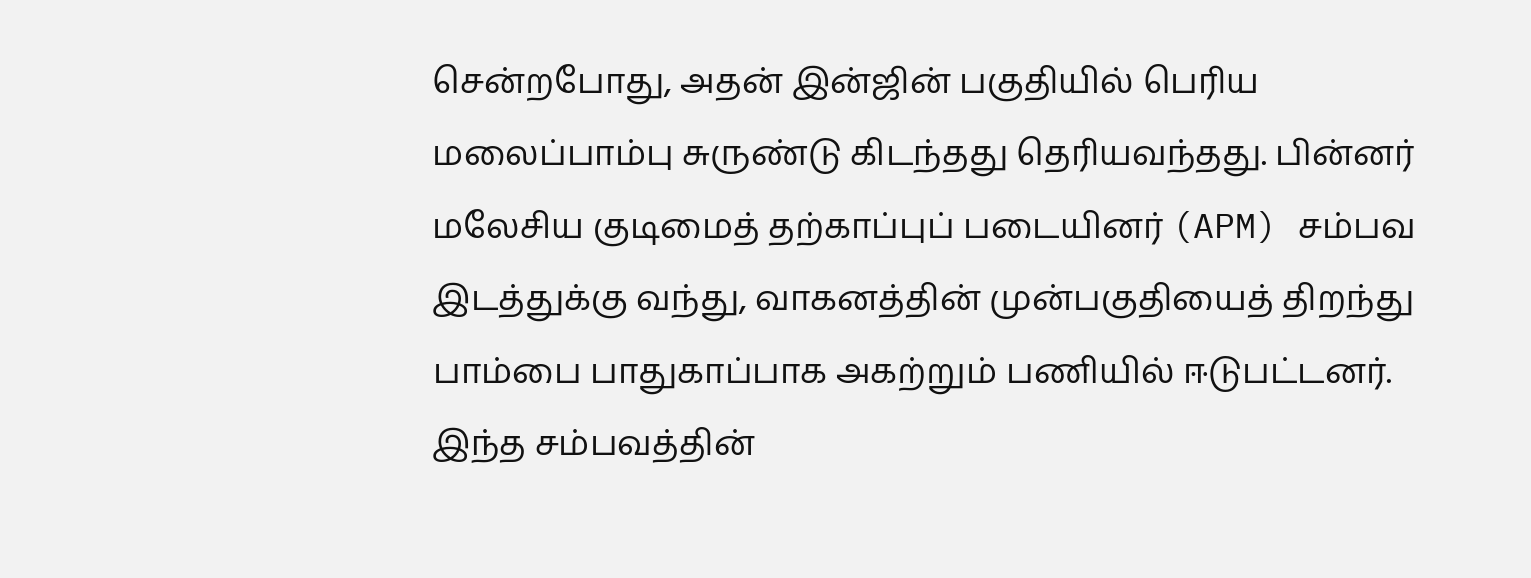சென்றபோது, அதன் இன்ஜின் பகுதியில் பெரிய மலைப்பாம்பு சுருண்டு கிடந்தது தெரியவந்தது. பின்னர் மலேசிய குடிமைத் தற்காப்புப் படையினர் (APM) சம்பவ இடத்துக்கு வந்து, வாகனத்தின் முன்பகுதியைத் திறந்து பாம்பை பாதுகாப்பாக அகற்றும் பணியில் ஈடுபட்டனர்.
இந்த சம்பவத்தின்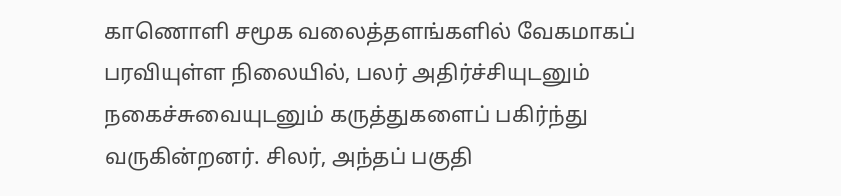காணொளி சமூக வலைத்தளங்களில் வேகமாகப் பரவியுள்ள நிலையில், பலர் அதிர்ச்சியுடனும் நகைச்சுவையுடனும் கருத்துகளைப் பகிர்ந்து வருகின்றனர். சிலர், அந்தப் பகுதி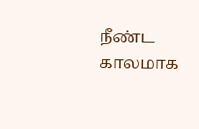நீண்ட காலமாக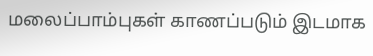மலைப்பாம்புகள் காணப்படும் இடமாக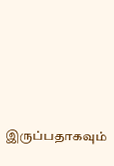இருப்பதாகவும்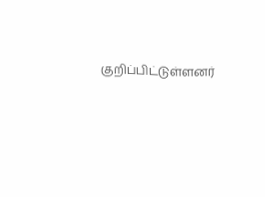குறிப்பிட்டுள்ளனர்